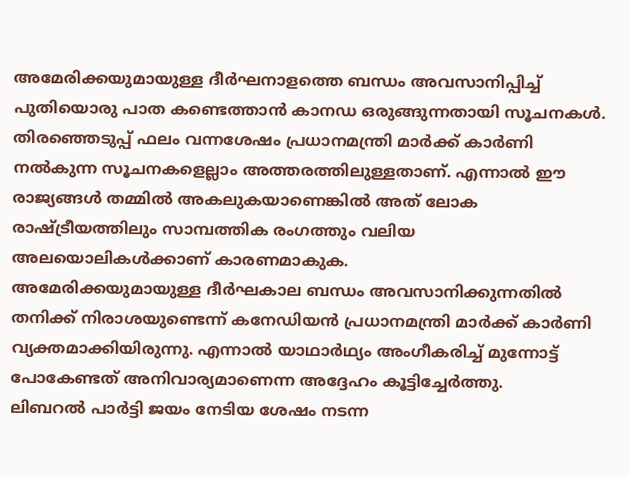അമേരിക്കയുമായുള്ള ദീർഘനാളത്തെ ബന്ധം അവസാനിപ്പിച്ച് പുതിയൊരു പാത കണ്ടെത്താൻ കാനഡ ഒരുങ്ങുന്നതായി സൂചനകൾ. തിരഞ്ഞെടുപ്പ് ഫലം വന്നശേഷം പ്രധാനമന്ത്രി മാർക്ക് കാർണി നൽകുന്ന സൂചനകളെല്ലാം അത്തരത്തിലുള്ളതാണ്. എന്നാൽ ഈ രാജ്യങ്ങൾ തമ്മിൽ അകലുകയാണെങ്കിൽ അത് ലോക രാഷ്ട്രീയത്തിലും സാമ്പത്തിക രംഗത്തും വലിയ അലയൊലികൾക്കാണ് കാരണമാകുക.
അമേരിക്കയുമായുള്ള ദീർഘകാല ബന്ധം അവസാനിക്കുന്നതിൽ തനിക്ക് നിരാശയുണ്ടെന്ന് കനേഡിയൻ പ്രധാനമന്ത്രി മാർക്ക് കാർണി വ്യക്തമാക്കിയിരുന്നു. എന്നാൽ യാഥാർഥ്യം അംഗീകരിച്ച് മുന്നോട്ട് പോകേണ്ടത് അനിവാര്യമാണെന്ന അദ്ദേഹം കൂട്ടിച്ചേർത്തു.
ലിബറൽ പാർട്ടി ജയം നേടിയ ശേഷം നടന്ന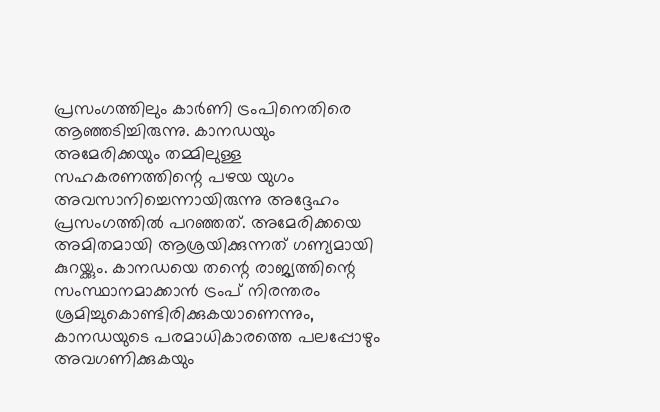പ്രസംഗത്തിലും കാർണി ട്രംപിനെതിരെ ആഞ്ഞടിച്ചിരുന്നു. കാനഡയും അമേരിക്കയും തമ്മിലുള്ള സഹകരണത്തിന്റെ പഴയ യുഗം അവസാനിച്ചെന്നായിരുന്നു അദ്ദേഹം പ്രസംഗത്തിൽ പറഞ്ഞത്. അമേരിക്കയെ അമിതമായി ആശ്രയിക്കുന്നത് ഗണ്യമായി കുറയ്ക്കും. കാനഡയെ തന്റെ രാജ്യത്തിന്റെ സംസ്ഥാനമാക്കാൻ ട്രംപ് നിരന്തരം ശ്രമിച്ചുകൊണ്ടിരിക്കുകയാണെന്നും, കാനഡയുടെ പരമാധികാരത്തെ പലപ്പോഴും അവഗണിക്കുകയും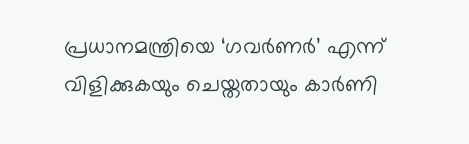പ്രധാനമന്ത്രിയെ ‘ഗവർണർ’ എന്ന് വിളിക്കുകയും ചെയ്തതായും കാർണി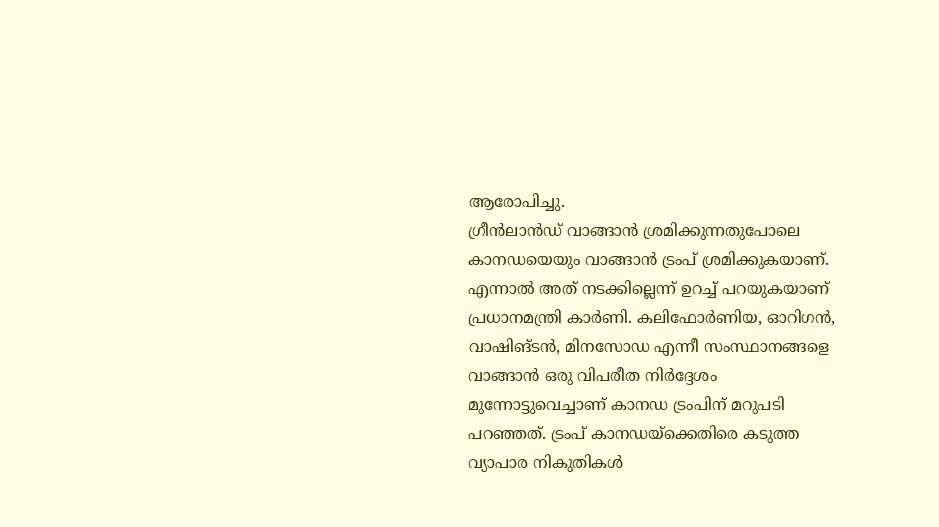ആരോപിച്ചു.
ഗ്രീൻലാൻഡ് വാങ്ങാൻ ശ്രമിക്കുന്നതുപോലെ കാനഡയെയും വാങ്ങാൻ ട്രംപ് ശ്രമിക്കുകയാണ്. എന്നാൽ അത് നടക്കില്ലെന്ന് ഉറച്ച് പറയുകയാണ് പ്രധാനമന്ത്രി കാർണി. കലിഫോർണിയ, ഓറിഗൻ, വാഷിങ്ടൻ, മിനസോഡ എന്നീ സംസ്ഥാനങ്ങളെ വാങ്ങാൻ ഒരു വിപരീത നിർദ്ദേശം മുന്നോട്ടുവെച്ചാണ് കാനഡ ട്രംപിന് മറുപടി പറഞ്ഞത്. ട്രംപ് കാനഡയ്ക്കെതിരെ കടുത്ത വ്യാപാര നികുതികൾ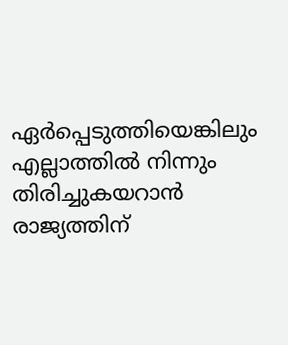ഏർപ്പെടുത്തിയെങ്കിലും എല്ലാത്തിൽ നിന്നും തിരിച്ചുകയറാൻ രാജ്യത്തിന്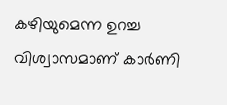കഴിയുമെന്ന ഉറച്ച വിശ്വാസമാണ് കാർണി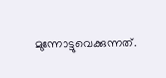മുന്നോട്ടുവെക്കുന്നത്.